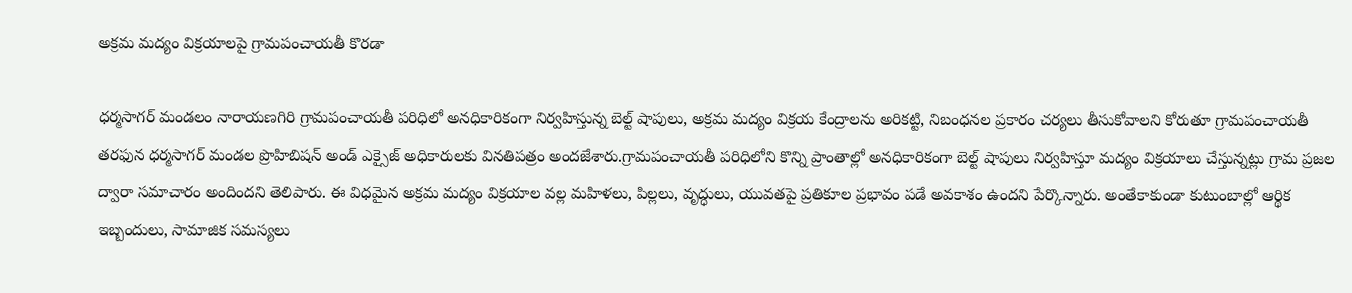అక్రమ మద్యం విక్రయాలపై గ్రామపంచాయతీ కొరడా

ధర్మసాగర్ మండలం నారాయణగిరి గ్రామపంచాయతీ పరిధిలో అనధికారికంగా నిర్వహిస్తున్న బెల్ట్ షాపులు, అక్రమ మద్యం విక్రయ కేంద్రాలను అరికట్టి, నిబంధనల ప్రకారం చర్యలు తీసుకోవాలని కోరుతూ గ్రామపంచాయతీ తరఫున ధర్మసాగర్ మండల ప్రొహిబిషన్ అండ్ ఎక్సైజ్ అధికారులకు వినతిపత్రం అందజేశారు.గ్రామపంచాయతీ పరిధిలోని కొన్ని ప్రాంతాల్లో అనధికారికంగా బెల్ట్ షాపులు నిర్వహిస్తూ మద్యం విక్రయాలు చేస్తున్నట్లు గ్రామ ప్రజల ద్వారా సమాచారం అందిందని తెలిపారు. ఈ విధమైన అక్రమ మద్యం విక్రయాల వల్ల మహిళలు, పిల్లలు, వృద్ధులు, యువతపై ప్రతికూల ప్రభావం పడే అవకాశం ఉందని పేర్కొన్నారు. అంతేకాకుండా కుటుంబాల్లో ఆర్థిక ఇబ్బందులు, సామాజిక సమస్యలు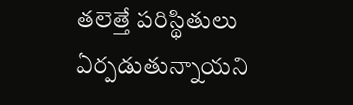తలెత్తే పరిస్థితులు ఏర్పడుతున్నాయని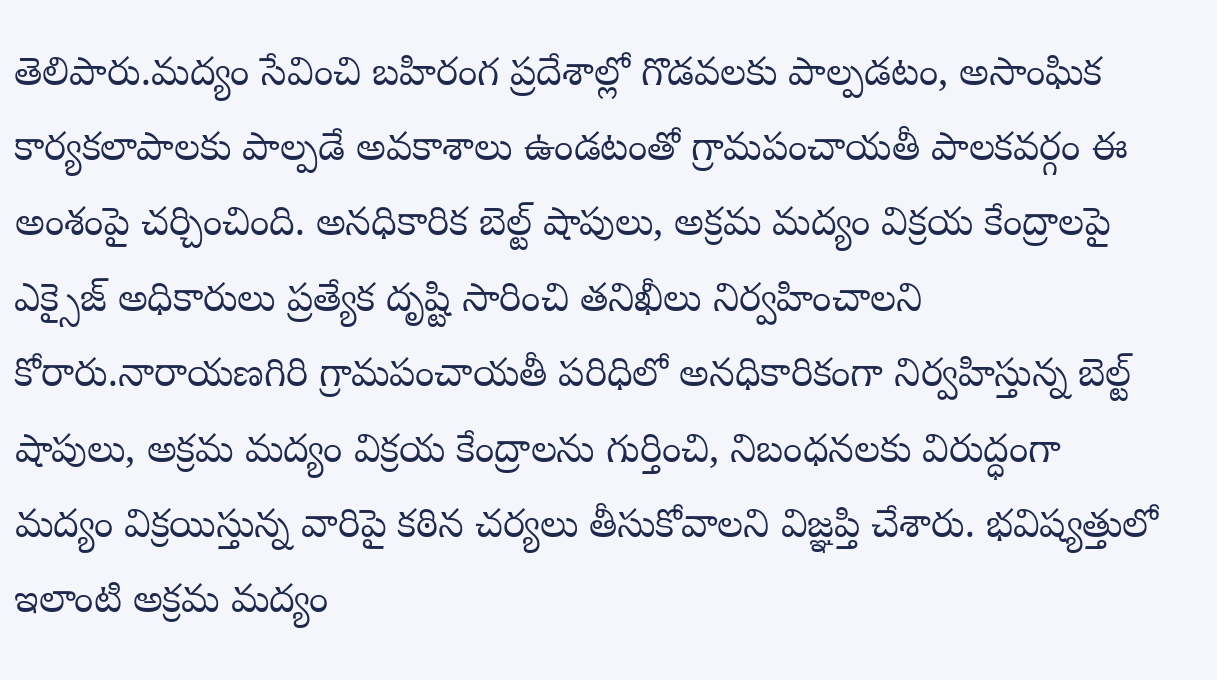తెలిపారు.మద్యం సేవించి బహిరంగ ప్రదేశాల్లో గొడవలకు పాల్పడటం, అసాంఘిక కార్యకలాపాలకు పాల్పడే అవకాశాలు ఉండటంతో గ్రామపంచాయతీ పాలకవర్గం ఈ అంశంపై చర్చించింది. అనధికారిక బెల్ట్ షాపులు, అక్రమ మద్యం విక్రయ కేంద్రాలపై ఎక్సైజ్ అధికారులు ప్రత్యేక దృష్టి సారించి తనిఖీలు నిర్వహించాలని కోరారు.నారాయణగిరి గ్రామపంచాయతీ పరిధిలో అనధికారికంగా నిర్వహిస్తున్న బెల్ట్ షాపులు, అక్రమ మద్యం విక్రయ కేంద్రాలను గుర్తించి, నిబంధనలకు విరుద్ధంగా మద్యం విక్రయిస్తున్న వారిపై కఠిన చర్యలు తీసుకోవాలని విజ్ఞప్తి చేశారు. భవిష్యత్తులో ఇలాంటి అక్రమ మద్యం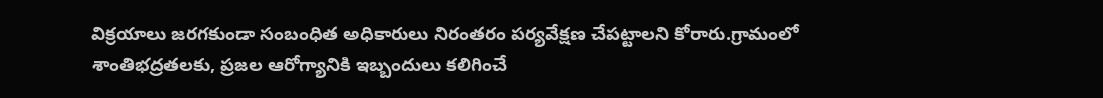విక్రయాలు జరగకుండా సంబంధిత అధికారులు నిరంతరం పర్యవేక్షణ చేపట్టాలని కోరారు.గ్రామంలో శాంతిభద్రతలకు, ప్రజల ఆరోగ్యానికి ఇబ్బందులు కలిగించే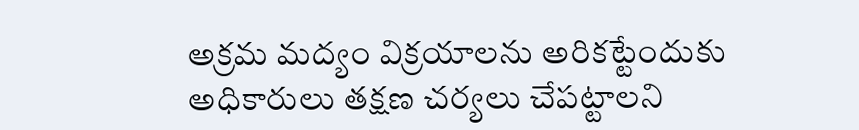అక్రమ మద్యం విక్రయాలను అరికట్టేందుకు అధికారులు తక్షణ చర్యలు చేపట్టాలని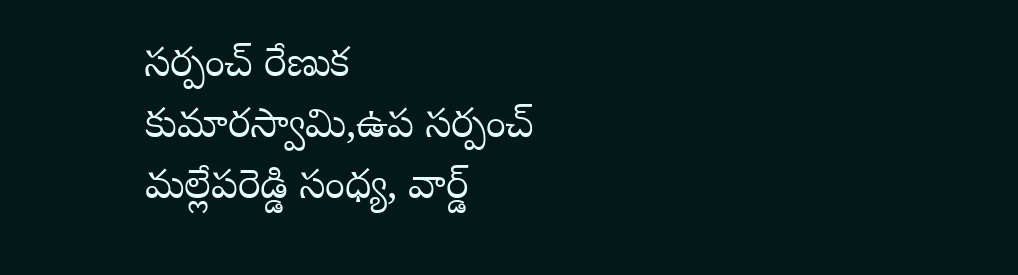సర్పంచ్ రేణుక కుమారస్వామి,ఉప సర్పంచ్ మల్లేపరెడ్డి సంధ్య, వార్డ్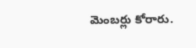మెంబర్లు కోరారు.